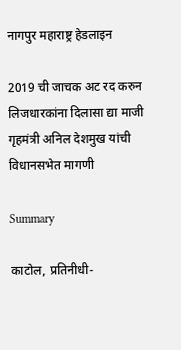नागपुर महाराष्ट्र हेडलाइन

2019 ची जाचक अट रद करुन लिजधारकांना दिलासा द्या माजी गृहमंत्री अनिल देशमुख यांची विधानसभेत मागणी

Summary

काटोल, प्रतिनीधी-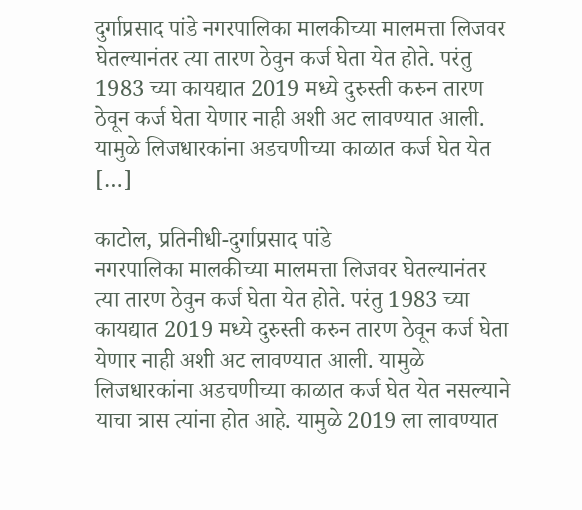दुर्गाप्रसाद पांडे नगरपालिका मालकीच्या मालमत्ता लिजवर घेतल्यानंतर त्या तारण ठेवुन कर्ज घेता येत होते. परंतु 1983 च्या कायद्यात 2019 मध्ये दुरुस्ती करुन तारण ठेवून कर्ज घेता येणार नाही अशी अट लावण्यात आली. यामुळे लिजधारकांना अडचणीच्या काळात कर्ज घेत येत […]

काटोल, प्रतिनीधी-दुर्गाप्रसाद पांडे
नगरपालिका मालकीच्या मालमत्ता लिजवर घेतल्यानंतर त्या तारण ठेवुन कर्ज घेता येत होते. परंतु 1983 च्या कायद्यात 2019 मध्ये दुरुस्ती करुन तारण ठेवून कर्ज घेता येणार नाही अशी अट लावण्यात आली. यामुळे लिजधारकांना अडचणीच्या काळात कर्ज घेत येत नसल्याने याचा त्रास त्यांना होत आहे. यामुळे 2019 ला लावण्यात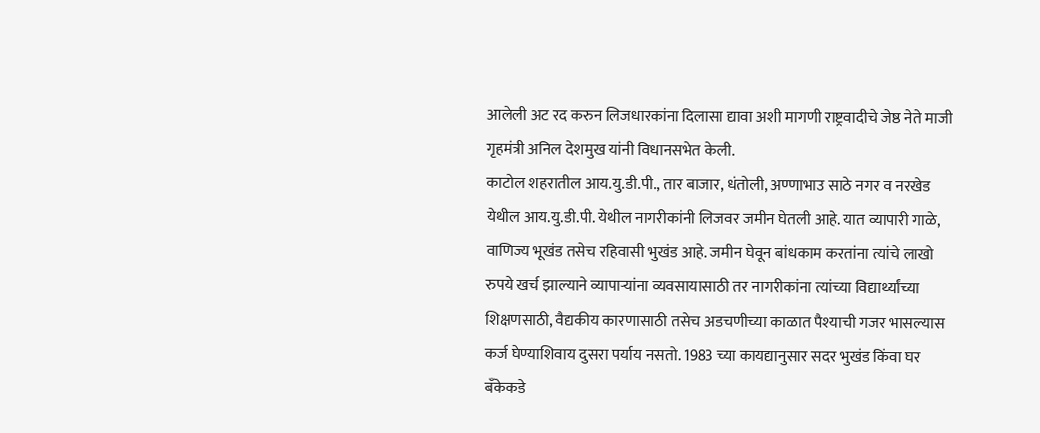आलेली अट रद करुन लिजधारकांना दिलासा द्यावा अशी मागणी राष्ट्रवादीचे जेष्ठ नेते माजी गृहमंत्री अनिल देशमुख यांनी विधानसभेत केली.
काटोल शहरातील आय.यु.डी.पी., तार बाजार, धंतोली, अण्णाभाउ साठे नगर व नरखेड येथील आय.यु.डी.पी. येथील नागरीकांनी लिजवर जमीन घेतली आहे. यात व्यापारी गाळे, वाणिज्य भूखंड तसेच रहिवासी भुखंड आहे. जमीन घेवून बांधकाम करतांना त्यांचे लाखो रुपये खर्च झाल्याने व्यापाऱ्यांना व्यवसायासाठी तर नागरीकांना त्यांच्या विद्यार्थ्यांच्या शिक्षणसाठी, वैद्यकीय कारणासाठी तसेच अडचणीच्या काळात पैश्याची गजर भासल्यास कर्ज घेण्याशिवाय दुसरा पर्याय नसतो. 1983 च्या कायद्यानुसार सदर भुखंड किंवा घर बँकेकडे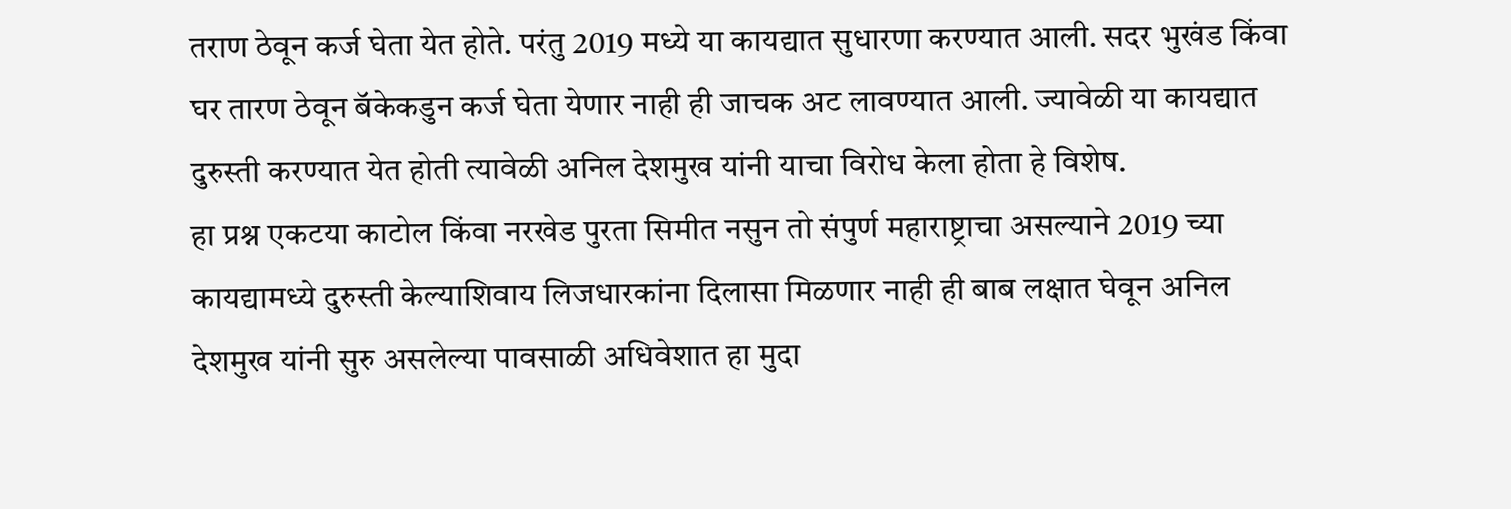तराण ठेवून कर्ज घेता येत होते. परंतु 2019 मध्ये या कायद्यात सुधारणा करण्यात आली. सदर भुखंड किंवा घर तारण ठेवून बॅकेकडुन कर्ज घेता येणार नाही ही जाचक अट लावण्यात आली. ज्यावेळी या कायद्यात दुरुस्ती करण्यात येत होती त्यावेळी अनिल देशमुख यांनी याचा विरोध केला होता हे विशेष.
हा प्रश्न एकटया काटोल किंवा नरखेड पुरता सिमीत नसुन तो संपुर्ण महाराष्ट्राचा असल्याने 2019 च्या कायद्यामध्ये दुरुस्ती केल्याशिवाय लिजधारकांना दिलासा मिळणार नाही ही बाब लक्षात घेवून अनिल देशमुख यांनी सुरु असलेल्या पावसाळी अधिवेशात हा मुदा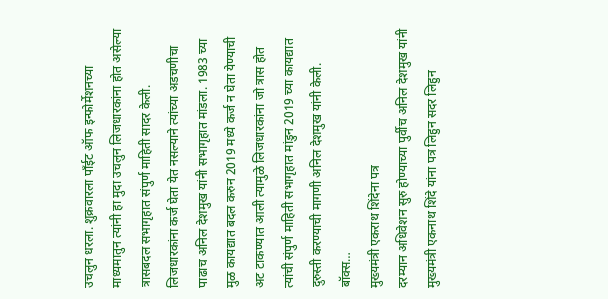उचलुन धरला. शुक्रवारला पाँईट ऑफ इन्फोर्मेशनच्या माध्यमातुन त्यांनी हा मुदा उचलुन लिजधारकांना होत असेल्या त्रासबदल सभागृहात संपुर्ण माहिती सादर केली. लिजधारकांना कर्ज घेता येत नसल्याने त्यांच्या अडचणीचा पाढाच अनिल देशमुख यांनी सभागृहात मांडला. 1983 च्या मुळ कायद्यात बदल करुन 2019 मध्ये कर्ज न घेता येण्याची अट टाकण्यात आली त्यामुळे लिजधारकांना जो त्रास होत त्यांची संपुर्ण माहिती सभागृहात मांडुन 2019 च्या कायद्यात दुरुस्ती करण्याची मागणी अनिल देशमुख यांनी केली.
बॉक्स…
मुख्यमंत्री एकराथ शिंदेना पत्र
दरम्यान अधिवेशन सुरु होण्याच्या पुर्वीच अनिल देशमुख यांनी मुख्यमंत्री एकनाथ शिंदे यांना पत्र लिहुन सदर लिहुन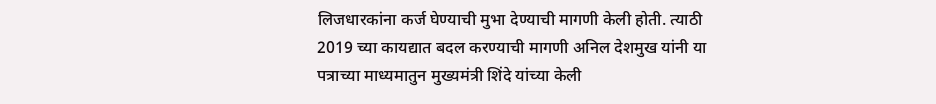लिजधारकांना कर्ज घेण्याची मुभा देण्याची मागणी केली होती. त्याठी 2019 च्या कायद्यात बदल करण्याची मागणी अनिल देशमुख यांनी या पत्राच्या माध्यमातुन मुख्यमंत्री शिंदे यांच्या केली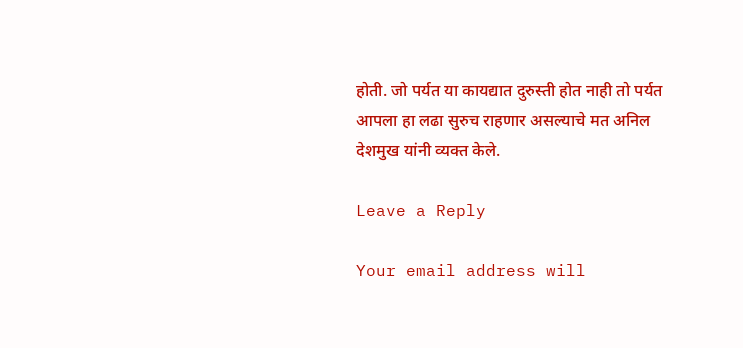होती. जो पर्यत या कायद्यात दुरुस्ती होत नाही तो पर्यत आपला हा लढा सुरुच राहणार असल्याचे मत अनिल देशमुख यांनी व्यक्त केले.

Leave a Reply

Your email address will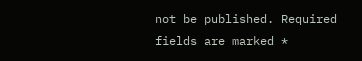not be published. Required fields are marked *